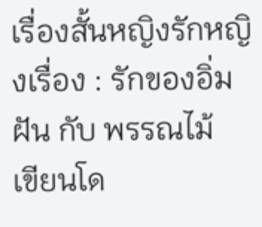เรื่องสั้นหญิงรักหญิงเรื่อง : รักของอิ่มฝัน กับ พรรณไม้
เขียนโด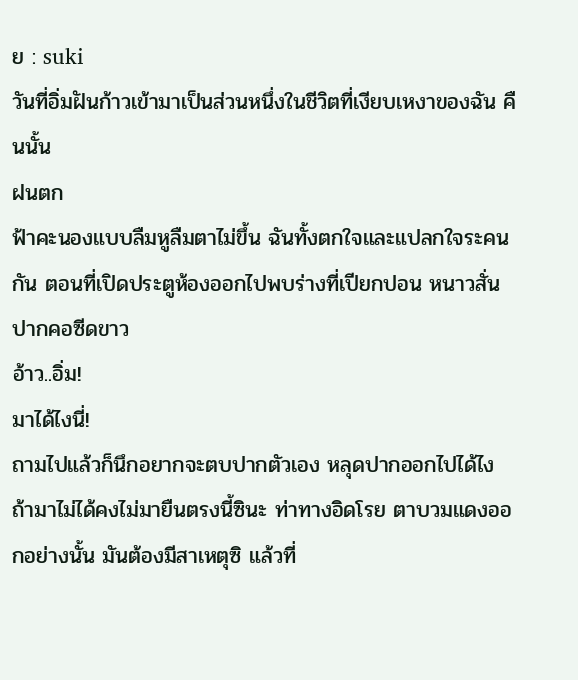ย : suki
วันที่อิ่มฝันก้าวเข้ามาเป็นส่วนหนึ่งในชีวิตที่เงียบเหงาของฉัน คืนนั้น
ฝนตก
ฟ้าคะนองแบบลืมหูลืมตาไม่ขึ้น ฉันทั้งตกใจและแปลกใจระคนกัน ตอนที่เปิดประตูห้องออกไปพบร่างที่เปียกปอน หนาวสั่น ปากคอซีดขาว
อ้าว..อิ่ม!
มาได้ไงนี่!
ถามไปแล้วก็นึกอยากจะตบปากตัวเอง หลุดปากออกไปได้ไง ถ้ามาไม่ได้คงไม่มายืนตรงนี้ซินะ ท่าทางอิดโรย ตาบวมแดงออกอย่างนั้น มันต้องมีสาเหตุซิ แล้วที่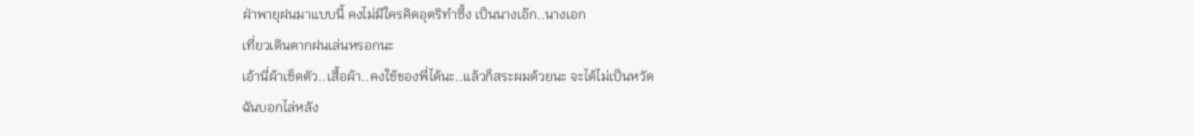ฝ่าพายุฝนมาแบบนี้ คงไม่มีใครคิดอุตริทำซึ้ง เป็นนางเอ๊ก..นางเอก
เที่ยวเดินตากฝนเล่นหรอกนะ
เอ้านี่ผ้าเช็ดตัว..เสื้อผ้า..คงใช้ของพี่ได้นะ..แล้วก็สระผมด้วยนะ จะได้ไม่เป็นหวัด
ฉันบอกไล่หลัง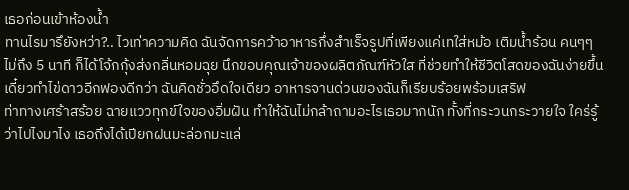เธอก่อนเข้าห้องน้ำ
ทานไรมารึยังหว่า?.. ไวเท่าความคิด ฉันจัดการคว้าอาหารกึ่งสำเร็จรูปที่เพียงแค่เทใส่หม้อ เติมน้ำร้อน คนๆๆ ไม่ถึง 5 นาที ก็ได้โจ้กกุ้งส่งกลิ่นหอมฉุย นึกขอบคุณเจ้าของผลิตภัณฑ์หัวใส ที่ช่วยทำให้ชีวิตโสดของฉันง่ายขึ้น
เดี๋ยวทำไข่ดาวอีกฟองดีกว่า ฉันคิดชั่วอึดใจเดียว อาหารจานด่วนของฉันก็เรียบร้อยพร้อมเสริฟ
ท่าทางเศร้าสร้อย ฉายแววทุกข์ใจของอิ่มฝัน ทำให้ฉันไม่กล้าถามอะไรเธอมากนัก ทั้งที่กระวนกระวายใจ ใคร่รู้ ว่าไปไงมาไง เธอถึงได้เปียกฝนมะล่อกมะแล่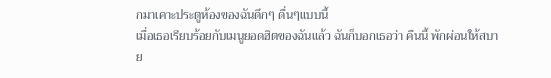กมาเคาะประตูห้องของฉันดึกๆ ดื่นๆแบบนี้
เมื่อเธอเรียบร้อยกับเมนูยอดฮิตของฉันแล้ว ฉันก็บอกเธอว่า คืนนี้ พักผ่อนให้สบาย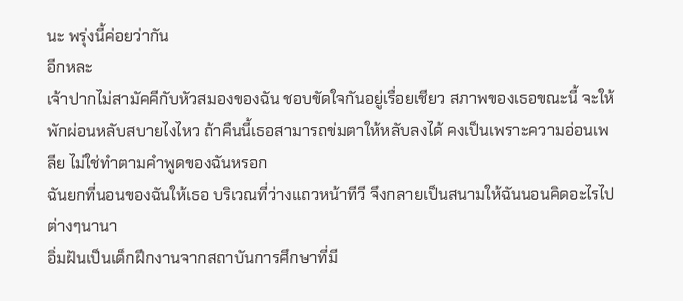นะ พรุ่งนี้ค่อยว่ากัน
อีกหละ
เจ้าปากไม่สามัคคีกับหัวสมองของฉัน ชอบขัดใจกันอยู่เรื่อยเชียว สภาพของเธอขณะนี้ จะให้พักผ่อนหลับสบายไงไหว ถ้าคืนนี้เธอสามารถข่มตาให้หลับลงได้ คงเป็นเพราะความอ่อนเพลีย ไม่ใช่ทำตามคำพูดของฉันหรอก
ฉันยกที่นอนของฉันให้เธอ บริเวณที่ว่างแถวหน้าทีวี จึงกลายเป็นสนามให้ฉันนอนคิดอะไรไปต่างๆนานา
อิ่มฝันเป็นเด็กฝึกงานจากสถาบันการศึกษาที่มี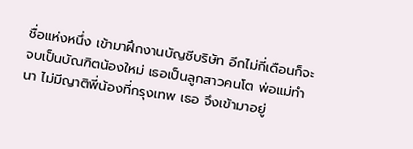ชื่อแห่งหนึ่ง เข้ามาฝึกงานบัญชีบริษัท อีกไม่กี่เดือนก็จะจบเป็นบัณฑิตน้องใหม่ เธอเป็นลูกสาวคนโต พ่อแม่ทำนา ไม่มีญาติพี่น้องที่กรุงเทพ เธอ จึงเข้ามาอยู่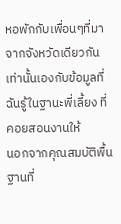หอพักกับเพื่อนๆที่มาจากจังหวัดเดียวกัน เท่านั้นเองกับข้อมูลที่ฉันรู้ในฐานะพี่เลี้ยง ที่คอยสอนงานให้
นอกจากคุณสมบัติพื้นฐานที่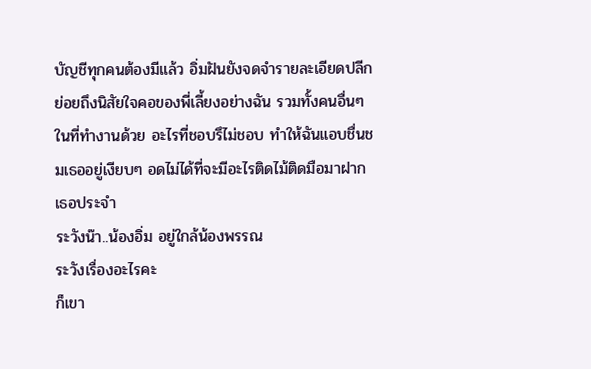บัญชีทุกคนต้องมีแล้ว อิ่มฝันยังจดจำรายละเอียดปลีกย่อยถึงนิสัยใจคอของพี่เลี้ยงอย่างฉัน รวมทั้งคนอื่นๆ ในที่ทำงานด้วย อะไรที่ชอบรึไม่ชอบ ทำให้ฉันแอบชื่นชมเธออยู่เงียบๆ อดไม่ได้ที่จะมีอะไรติดไม้ติดมือมาฝากเธอประจำ
ระวังน๊า..น้องอิ่ม อยู่ใกล้น้องพรรณ
ระวังเรื่องอะไรคะ
ก็เขา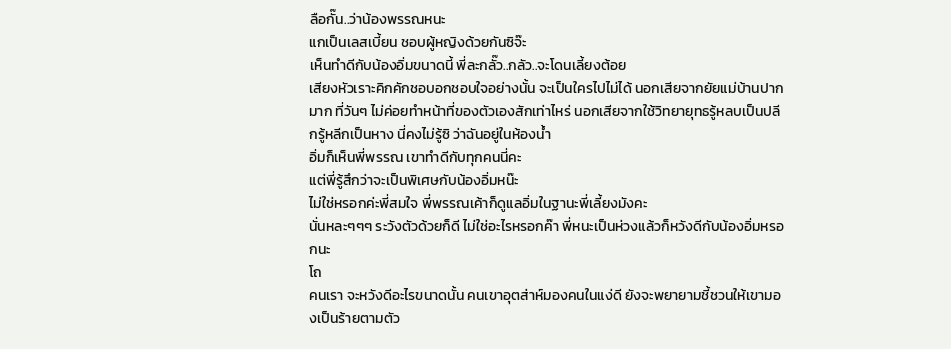ลือกั๊น..ว่าน้องพรรณหนะ
แกเป็นเลสเบี้ยน ชอบผู้หญิงด้วยกันซิจ๊ะ
เห็นทำดีกับน้องอิ่มขนาดนี้ พี่ละกลั๊ว..กลัว..จะโดนเลี้ยงต้อย
เสียงหัวเราะคิกคักชอบอกชอบใจอย่างนั้น จะเป็นใครไปไม่ได้ นอกเสียจากยัยแม่บ้านปากมาก ที่วันๆ ไม่ค่อยทำหน้าที่ของตัวเองสักเท่าไหร่ นอกเสียจากใช้วิทยายุทธรู้หลบเป็นปลีกรู้หลีกเป็นหาง นี่คงไม่รู้ซิ ว่าฉันอยู่ในห้องน้ำ
อิ่มก็เห็นพี่พรรณ เขาทำดีกับทุกคนนี่คะ
แต่พี่รู้สึกว่าจะเป็นพิเศษกับน้องอิ่มหน๊ะ
ไม่ใช่หรอกค่ะพี่สมใจ พี่พรรณเค้าก็ดูแลอิ่มในฐานะพี่เลี้ยงมังคะ
นั่นหละๆๆๆ ระวังตัวด้วยก็ดี ไม่ใช่อะไรหรอกค๊า พี่หนะเป็นห่วงแล้วก็หวังดีกับน้องอิ่มหรอกนะ
โถ
คนเรา จะหวังดีอะไรขนาดนั้น คนเขาอุตส่าห์มองคนในแง่ดี ยังจะพยายามชี้ชวนให้เขามองเป็นร้ายตามตัว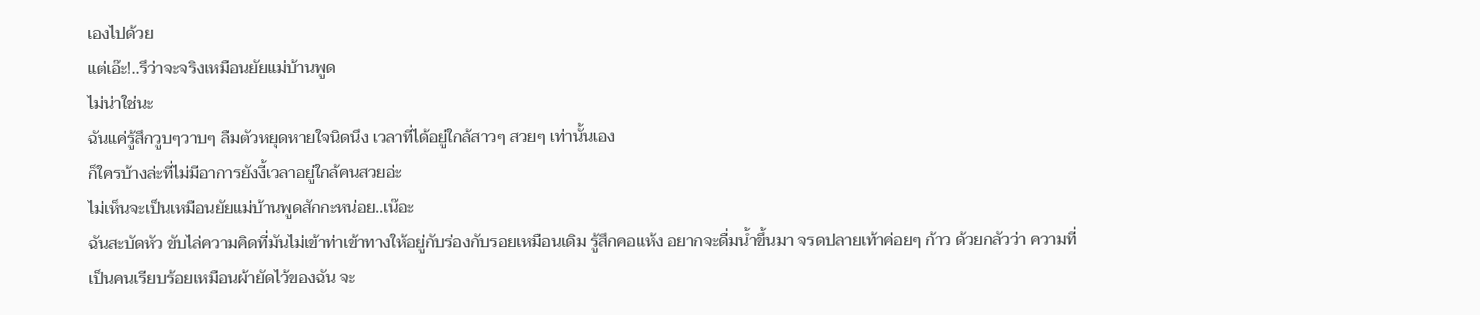เองไปด้วย
แต่เอ๊ะ!..รึว่าจะจริงเหมือนยัยแม่บ้านพูด
ไม่น่าใช่นะ
ฉันแค่รู้สึกวูบๆวาบๆ ลืมตัวหยุดหายใจนิดนึง เวลาที่ได้อยู่ใกล้สาวๆ สวยๆ เท่านั้นเอง
ก็ใครบ้างล่ะที่ไม่มีอาการยังงี้เวลาอยู่ใกล้คนสวยอ่ะ
ไม่เห็นจะเป็นเหมือนยัยแม่บ้านพูดสักกะหน่อย..เน๊อะ
ฉันสะบัดหัว ขับไล่ความคิดที่มันไม่เข้าท่าเข้าทางให้อยู่กับร่องกับรอยเหมือนเดิม รู้สึกคอแห้ง อยากจะดื่มน้ำขึ้นมา จรดปลายเท้าค่อยๆ ก้าว ด้วยกลัวว่า ความที่เป็นคนเรียบร้อยเหมือนผ้ายัดไว้ของฉัน จะ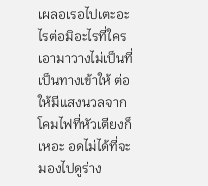เผลอเรอไปเตะอะไรต่อมิอะไรที่ใครเอามาวางไม่เป็นที่เป็นทางเข้าให้ ต่อให้มีแสงนวลจากโคมไฟที่หัวเตียงก็เหอะ อดไม่ได้ที่จะมองไปดูร่าง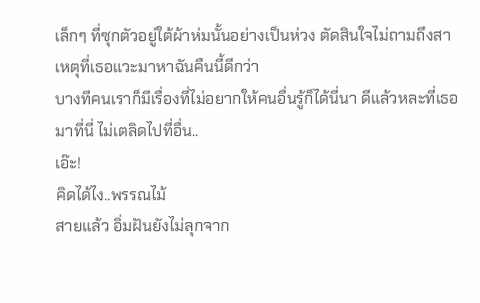เล็กๆ ที่ซุกตัวอยู่ใต้ผ้าห่มนั้นอย่างเป็นห่วง ตัดสินใจไม่ถามถึงสาเหตุที่เธอแวะมาหาฉันคืนนี้ดีกว่า
บางทีคนเราก็มีเรื่องที่ไม่อยากให้คนอื่นรู้ก็ได้นี่นา ดีแล้วหละที่เธอมาที่นี่ ไม่เตลิดไปที่อื่น..
เอ๊ะ!
คิดได้ไง..พรรณไม้
สายแล้ว อิ่มฝันยังไม่ลุกจาก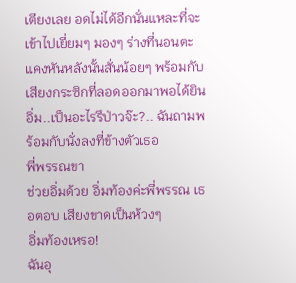เตียงเลย อดไม่ได้อีกนั่นแหละที่จะเข้าไปเยี่ยมๆ มองๆ ร่างที่นอนตะแคงหันหลังนั้นสั่นน้อยๆ พร้อมกับเสียงกระซิกที่ลอดออกมาพอได้ยิน
อิ่ม..เป็นอะไรรึป่าวจ๊ะ?.. ฉันถามพร้อมกับนั่งลงที่ข้างตัวเธอ
พี่พรรณขา
ช่วยอิ่มด้วย อิ่มท้องค่ะพี่พรรณ เธอตอบ เสียงขาดเป็นห้วงๆ
อิ่มท้องเหรอ!
ฉันอุ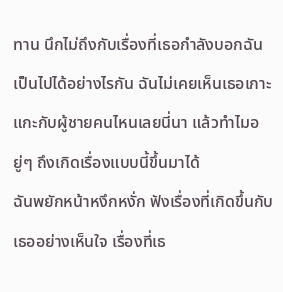ทาน นึกไม่ถึงกับเรื่องที่เธอกำลังบอกฉันเป็นไปได้อย่างไรกัน ฉันไม่เคยเห็นเธอเกาะแกะกับผู้ชายคนไหนเลยนี่นา แล้วทำไมอยู่ๆ ถึงเกิดเรื่องแบบนี้ขึ้นมาได้
ฉันพยักหน้าหงึกหงั่ก ฟังเรื่องที่เกิดขึ้นกับเธออย่างเห็นใจ เรื่องที่เธ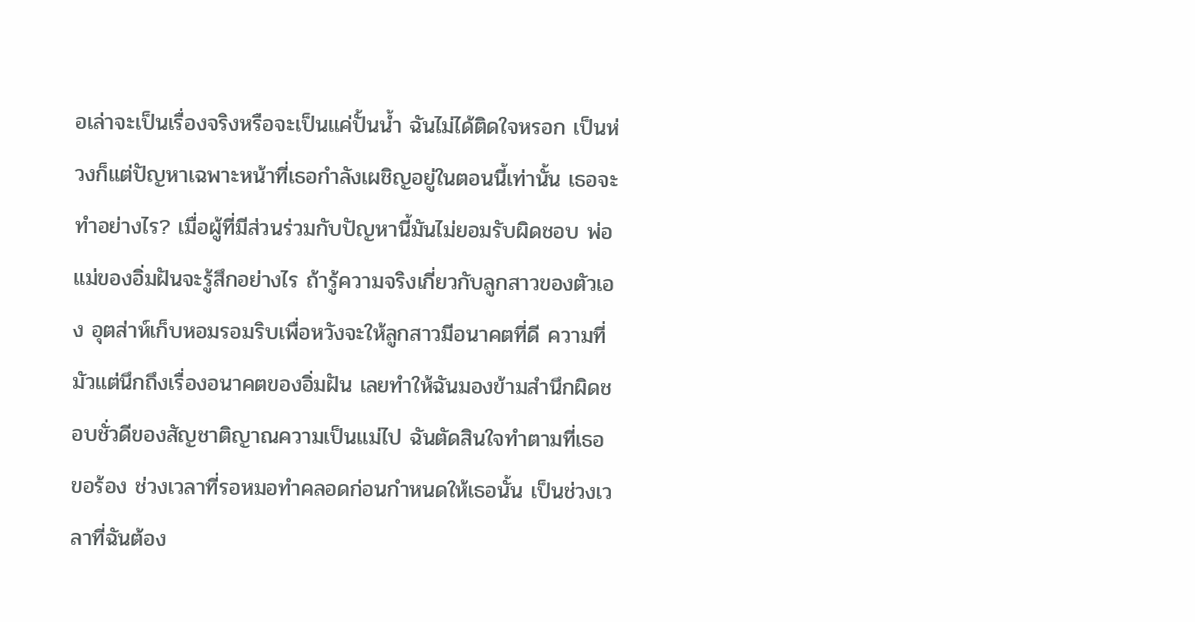อเล่าจะเป็นเรื่องจริงหรือจะเป็นแค่ปั้นน้ำ ฉันไม่ได้ติดใจหรอก เป็นห่วงก็แต่ปัญหาเฉพาะหน้าที่เธอกำลังเผชิญอยู่ในตอนนี้เท่านั้น เธอจะทำอย่างไร? เมื่อผู้ที่มีส่วนร่วมกับปัญหานี้มันไม่ยอมรับผิดชอบ พ่อแม่ของอิ่มฝันจะรู้สึกอย่างไร ถ้ารู้ความจริงเกี่ยวกับลูกสาวของตัวเอง อุตส่าห์เก็บหอมรอมริบเพื่อหวังจะให้ลูกสาวมีอนาคตที่ดี ความที่มัวแต่นึกถึงเรื่องอนาคตของอิ่มฝัน เลยทำให้ฉันมองข้ามสำนึกผิดชอบชั่วดีของสัญชาติญาณความเป็นแม่ไป ฉันตัดสินใจทำตามที่เธอขอร้อง ช่วงเวลาที่รอหมอทำคลอดก่อนกำหนดให้เธอนั้น เป็นช่วงเวลาที่ฉันต้อง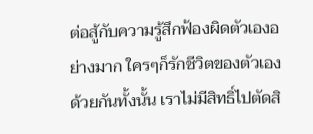ต่อสู้กับความรู้สึกฟ้องผิดตัวเองอย่างมาก ใครๆก็รักชีวิตของตัวเองด้วยกันทั้งนั้น เราไม่มีสิทธิ์ไปตัดสิ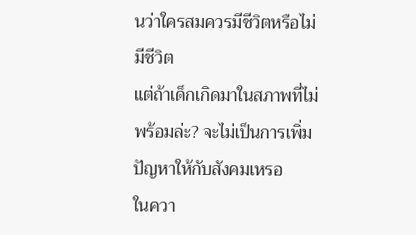นว่าใครสมควรมีชีวิตหรือไม่มีชีวิต
แต่ถ้าเด็กเกิดมาในสภาพที่ไม่พร้อมล่ะ? จะไม่เป็นการเพิ่มปัญหาให้กับสังคมเหรอ
ในควา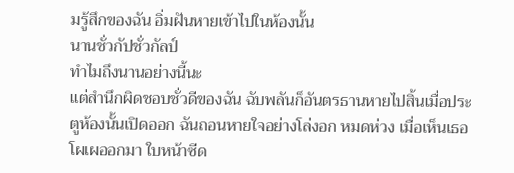มรู้สึกของฉัน อิ่มฝันหายเข้าไปในห้องนั้น
นานชั่วกัปชั่วกัลป์
ทำไมถึงนานอย่างนี้นะ
แต่สำนึกผิดชอบชั่วดีของฉัน ฉับพลันก็อันตรธานหายไปสิ้นเมื่อประตูห้องนั้นเปิดออก ฉันถอนหายใจอย่างโล่งอก หมดห่วง เมื่อเห็นเธอโผเผออกมา ใบหน้าซีด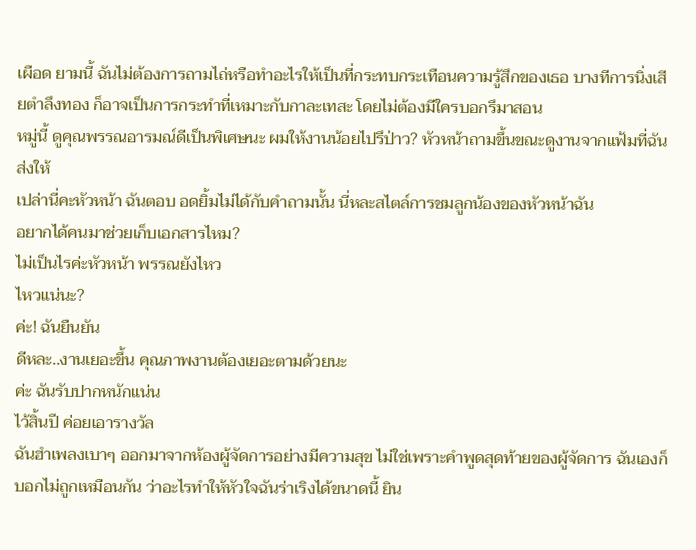เผือด ยามนี้ ฉันไม่ต้องการถามไถ่หรือทำอะไรให้เป็นที่กระทบกระเทือนความรู้สึกของเธอ บางทีการนิ่งเสียตำลึงทอง ก็อาจเป็นการกระทำที่เหมาะกับกาละเทสะ โดยไม่ต้องมีใครบอกรึมาสอน
หมู่นี้ ดูคุณพรรณอารมณ์ดีเป็นพิเศษนะ ผมให้งานน้อยไปรึป่าว? หัวหน้าถามขึ้นขณะดูงานจากแฟ้มที่ฉันส่งให้
เปล่านี่คะหัวหน้า ฉันตอบ อดยิ้มไม่ได้กับคำถามนั้น นี่หละสไตล์การชมลูกน้องของหัวหน้าฉัน
อยากได้คนมาช่วยเก็บเอกสารไหม?
ไม่เป็นไรค่ะหัวหน้า พรรณยังไหว
ไหวแน่นะ?
ค่ะ! ฉันยืนยัน
ดีหละ..งานเยอะขึ้น คุณภาพงานต้องเยอะตามด้วยนะ
ค่ะ ฉันรับปากหนักแน่น
ไว้สิ้นปี ค่อยเอารางวัล
ฉันฮำเพลงเบาๆ ออกมาจากห้องผู้จัดการอย่างมีความสุข ไม่ใช่เพราะคำพูดสุดท้ายของผู้จัดการ ฉันเองก็บอกไม่ถูกเหมือนกัน ว่าอะไรทำให้หัวใจฉันร่าเริงได้ขนาดนี้ ยิน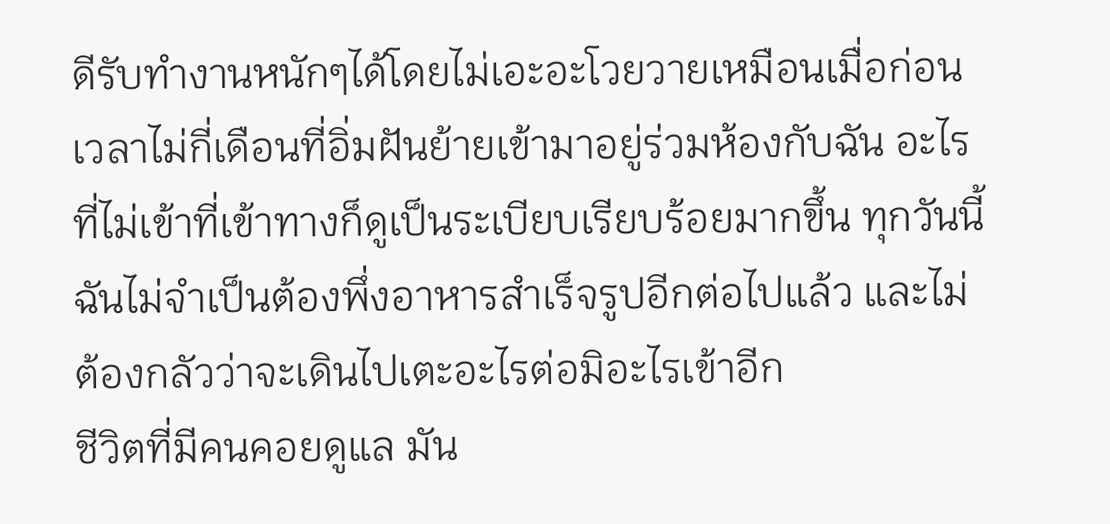ดีรับทำงานหนักๆได้โดยไม่เอะอะโวยวายเหมือนเมื่อก่อน
เวลาไม่กี่เดือนที่อิ่มฝันย้ายเข้ามาอยู่ร่วมห้องกับฉัน อะไรที่ไม่เข้าที่เข้าทางก็ดูเป็นระเบียบเรียบร้อยมากขึ้น ทุกวันนี้ฉันไม่จำเป็นต้องพึ่งอาหารสำเร็จรูปอีกต่อไปแล้ว และไม่ต้องกลัวว่าจะเดินไปเตะอะไรต่อมิอะไรเข้าอีก
ชีวิตที่มีคนคอยดูแล มัน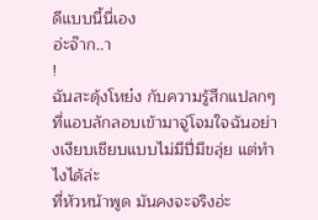ดีแบบนี้นี่เอง
อ่ะจ๊าก..า
!
ฉันสะดุ้งโหย๋ง กับความรู้สึกแปลกๆ ที่แอบลักลอบเข้ามาจู่โจมใจฉันอย่างเงียบเชียบแบบไม่มีปี่มีขลุ่ย แต่ทำไงได้ล่ะ
ที่หัวหน้าพูด มันคงจะจริงอ่ะ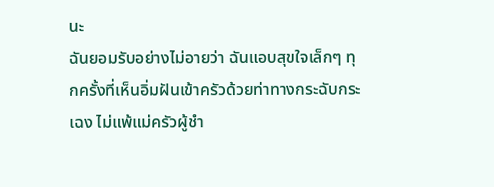นะ
ฉันยอมรับอย่างไม่อายว่า ฉันแอบสุขใจเล็กๆ ทุกครั้งที่เห็นอิ่มฝันเข้าครัวด้วยท่าทางกระฉับกระเฉง ไม่แพ้แม่ครัวผู้ชำ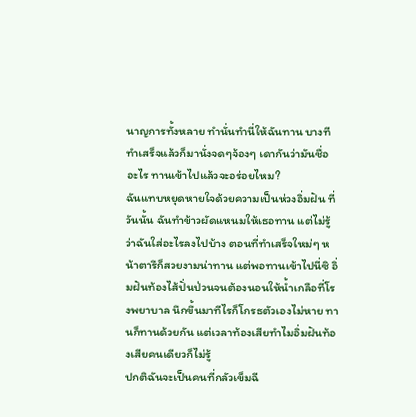นาญการทั้งหลาย ทำนั่นทำนี่ให้ฉันทาน บางทีทำเสร็จแล้วก็มานั่งจดๆจ้องๆ เดากันว่ามันชื่ออะไร ทานเข้าไปแล้วจะอร่อยไหม?
ฉันแทบหยุดหายใจด้วยความเป็นห่วงอิ่มฝัน ที่วันนั้น ฉันทำข้าวผัดแหนมให้เธอทาน แต่ไม่รู้ว่าฉันใส่อะไรลงไปบ้าง ตอนที่ทำเสร็จใหม่ๆ หน้าตารึก็สวยงามน่าทาน แต่พอทานเข้าไปนี่ซิ อิ่มฝันท้องไส้ปั่นป่วนจนต้องนอนให้น้ำเกลือที่โรงพยาบาล นึกขึ้นมาทีไรก็โกรธตัวเองไม่หาย ทานก็ทานด้วยกัน แต่เวลาท้องเสียทำไมอิ่มฝันท้องเสียคนเดียวก็ไม่รู้
ปกติฉันจะเป็นคนที่กลัวเข็มฉี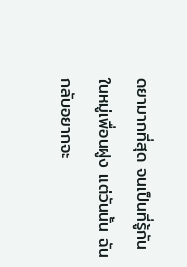ดยามากที่สุด จนเป็นที่รู้กันในหมู่เพื่อนฝูง แต่วันนั้น ฉันกลับอยากจะ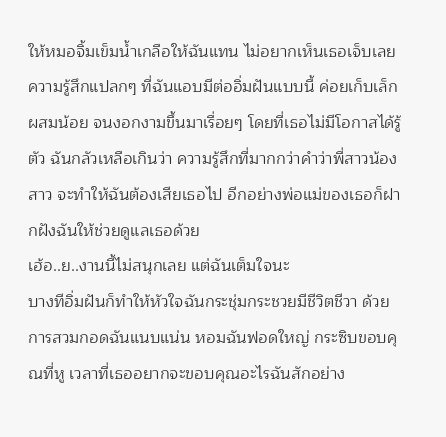ให้หมอจิ้มเข็มน้ำเกลือให้ฉันแทน ไม่อยากเห็นเธอเจ็บเลย ความรู้สึกแปลกๆ ที่ฉันแอบมีต่ออิ่มฝันแบบนี้ ค่อยเก็บเล็กผสมน้อย จนงอกงามขึ้นมาเรื่อยๆ โดยที่เธอไม่มีโอกาสได้รู้ตัว ฉันกลัวเหลือเกินว่า ความรู้สึกที่มากกว่าคำว่าพี่สาวน้องสาว จะทำให้ฉันต้องเสียเธอไป อีกอย่างพ่อแม่ของเธอก็ฝากฝังฉันให้ช่วยดูแลเธอด้วย
เฮ้อ..ย..งานนี้ไม่สนุกเลย แต่ฉันเต็มใจนะ
บางทีอิ่มฝันก็ทำให้หัวใจฉันกระชุ่มกระชวยมีชีวิตชีวา ด้วยการสวมกอดฉันแนบแน่น หอมฉันฟอดใหญ่ กระซิบขอบคุณที่หู เวลาที่เธออยากจะขอบคุณอะไรฉันสักอย่าง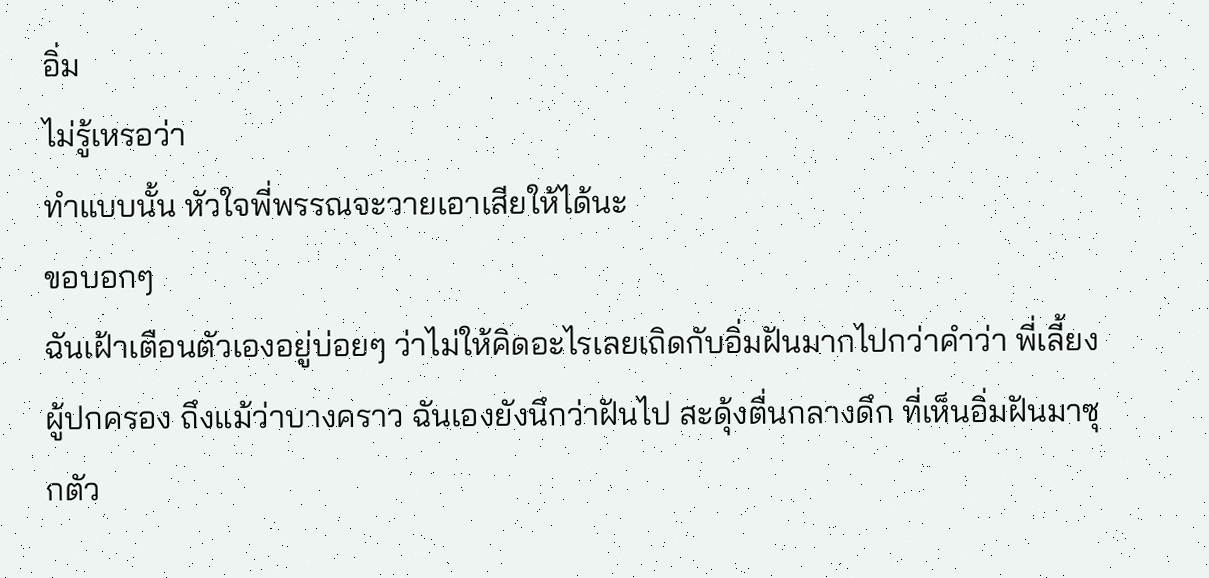อิ่ม
ไม่รู้เหรอว่า
ทำแบบนั้น หัวใจพี่พรรณจะวายเอาเสียให้ได้นะ
ขอบอกๆ
ฉันเฝ้าเตือนตัวเองอยู่บ่อยๆ ว่าไม่ให้คิดอะไรเลยเถิดกับอิ่มฝันมากไปกว่าคำว่า พี่เลี้ยง ผู้ปกครอง ถึงแม้ว่าบางคราว ฉันเองยังนึกว่าฝันไป สะดุ้งตื่นกลางดึก ที่เห็นอิ่มฝันมาซุกตัว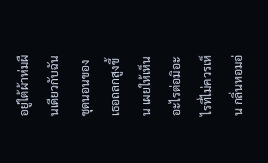อยู่ใต้ผ้าห่มผืนเดียวกับฉัน ชุดนอนของเธอถลกสูงขึ้น เผยให้เห็นอะไรต่อมิอะไรที่ไม่ควรเห็น กลิ่นหอมอ่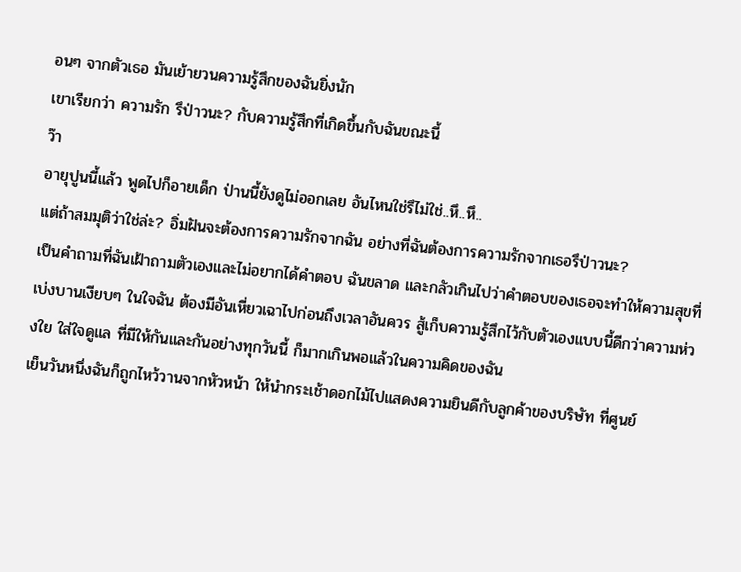อนๆ จากตัวเธอ มันเย้ายวนความรู้สึกของฉันยิ่งนัก
เขาเรียกว่า ความรัก รึป่าวนะ? กับความรู้สึกที่เกิดขึ้นกับฉันขณะนี้
ว๊า
อายุปูนนี้แล้ว พูดไปก็อายเด็ก ป่านนี้ยังดูไม่ออกเลย อันไหนใช่รึไม่ใช่..หึ..หึ..
แต่ถ้าสมมุติว่าใช่ล่ะ? อิ่มฝันจะต้องการความรักจากฉัน อย่างที่ฉันต้องการความรักจากเธอรึป่าวนะ?
เป็นคำถามที่ฉันเฝ้าถามตัวเองและไม่อยากได้คำตอบ ฉันขลาด และกลัวเกินไปว่าคำตอบของเธอจะทำให้ความสุขที่เบ่งบานเงียบๆ ในใจฉัน ต้องมีอันเหี่ยวเฉาไปก่อนถึงเวลาอันควร สู้เก็บความรู้สึกไว้กับตัวเองแบบนี้ดีกว่าความห่วงใย ใส่ใจดูแล ที่มีให้กันและกันอย่างทุกวันนี้ ก็มากเกินพอแล้วในความคิดของฉัน
เย็นวันหนึ่งฉันก็ถูกไหว้วานจากหัวหน้า ให้นำกระเช้าดอกไม้ไปแสดงความยินดีกับลูกค้าของบริษัท ที่ศูนย์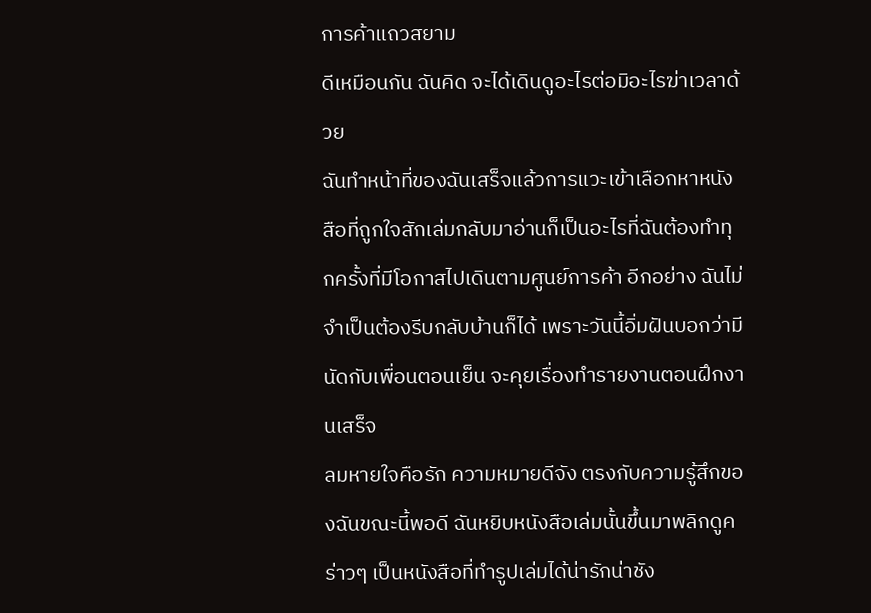การค้าแถวสยาม
ดีเหมือนกัน ฉันคิด จะได้เดินดูอะไรต่อมิอะไรฆ่าเวลาด้วย
ฉันทำหน้าที่ของฉันเสร็จแล้วการแวะเข้าเลือกหาหนังสือที่ถูกใจสักเล่มกลับมาอ่านก็เป็นอะไรที่ฉันต้องทำทุกครั้งที่มีโอกาสไปเดินตามศูนย์การค้า อีกอย่าง ฉันไม่จำเป็นต้องรีบกลับบ้านก็ได้ เพราะวันนี้อิ่มฝันบอกว่ามีนัดกับเพื่อนตอนเย็น จะคุยเรื่องทำรายงานตอนฝึกงานเสร็จ
ลมหายใจคือรัก ความหมายดีจัง ตรงกับความรู้สึกของฉันขณะนี้พอดี ฉันหยิบหนังสือเล่มนั้นขึ้นมาพลิกดูคร่าวๆ เป็นหนังสือที่ทำรูปเล่มได้น่ารักน่าชัง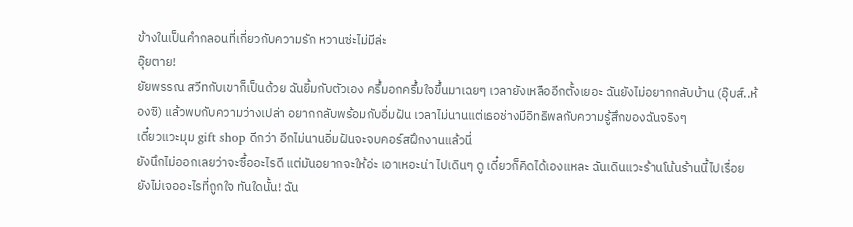ข้างในเป็นคำกลอนที่เกี่ยวกับความรัก หวานซ่ะไม่มีล่ะ
อุ๊ยตาย!
ยัยพรรณ สวีทกับเขาก็เป็นด้วย ฉันยิ้มกับตัวเอง ครึ้มอกครึ้มใจขึ้นมาเฉยๆ เวลายังเหลืออีกตั้งเยอะ ฉันยังไม่อยากกลับบ้าน (อุ๊บส์..ห้องซิ) แล้วพบกับความว่างเปล่า อยากกลับพร้อมกับอิ่มฝัน เวลาไม่นานแต่เธอช่างมีอิทธิพลกับความรู้สึกของฉันจริงๆ
เดี๋ยวแวะมุม gift shop ดีกว่า อีกไม่นานอิ่มฝันจะจบคอร์สฝึกงานแล้วนี่
ยังนึกไม่ออกเลยว่าจะซื้ออะไรดี แต่มันอยากจะให้อ่ะ เอาเหอะน่า ไปเดินๆ ดู เดี๋ยวก็คิดได้เองแหละ ฉันเดินแวะร้านโน้นร้านนี้ไปเรื่อย ยังไม่เจออะไรที่ถูกใจ ทันใดนั้น! ฉัน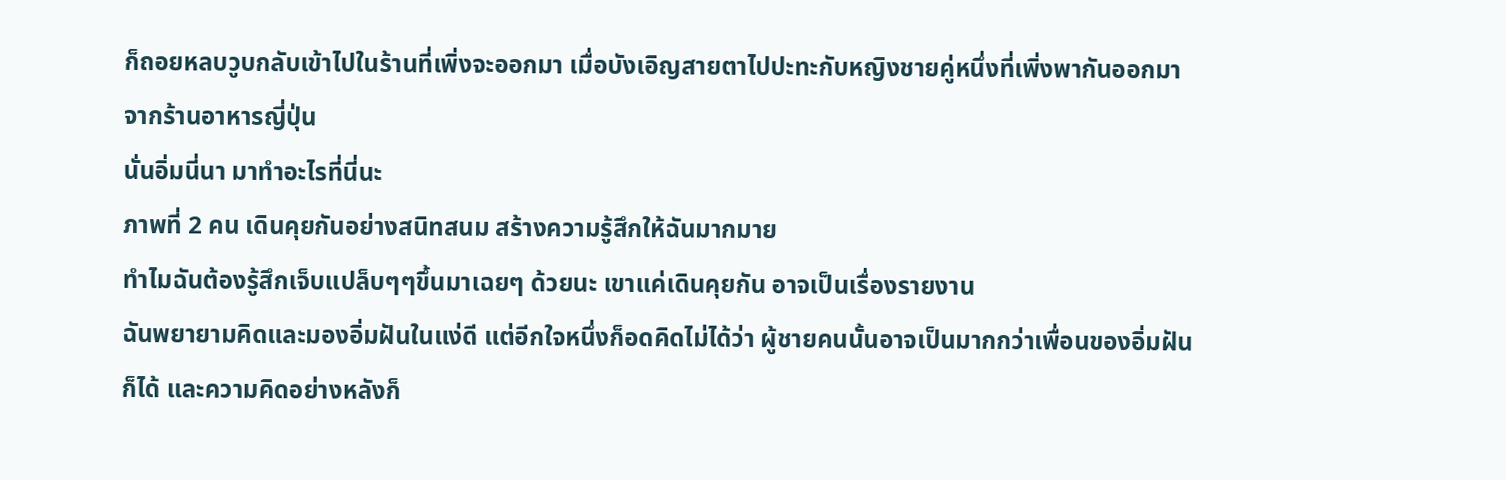ก็ถอยหลบวูบกลับเข้าไปในร้านที่เพิ่งจะออกมา เมื่อบังเอิญสายตาไปปะทะกับหญิงชายคู่หนึ่งที่เพิ่งพากันออกมาจากร้านอาหารญี่ปุ่น
นั่นอิ่มนี่นา มาทำอะไรที่นี่นะ
ภาพที่ 2 คน เดินคุยกันอย่างสนิทสนม สร้างความรู้สึกให้ฉันมากมาย
ทำไมฉันต้องรู้สึกเจ็บแปล็บๆๆขึ้นมาเฉยๆ ด้วยนะ เขาแค่เดินคุยกัน อาจเป็นเรื่องรายงาน
ฉันพยายามคิดและมองอิ่มฝันในแง่ดี แต่อีกใจหนึ่งก็อดคิดไม่ได้ว่า ผู้ชายคนนั้นอาจเป็นมากกว่าเพื่อนของอิ่มฝันก็ได้ และความคิดอย่างหลังก็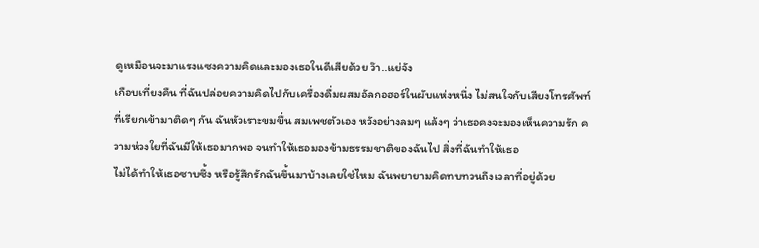ดูเหมือนจะมาแรงแซงความคิดและมองเธอในดีเสียด้วย ว๊า..แย่จัง
เกือบเที่ยงคืน ที่ฉันปล่อยความคิดไปกับเครื่องดื่มผสมอัลกอฮอร์ในผับแห่งหนึ่ง ไม่สนใจกับเสียงโทรศัพท์ที่เรียกเข้ามาติดๆ กัน ฉันหัวเราะขมขื่น สมเพชตัวเอง หวังอย่างลมๆ แล้งๆ ว่าเธอคงจะมองเห็นความรัก ความห่วงใยที่ฉันมีให้เธอมากพอ จนทำให้เธอมองข้ามธรรมชาติของฉันไป สิ่งที่ฉันทำให้เธอ
ไม่ได้ทำให้เธอซาบซึ้ง หรือรู้สึกรักฉันขึ้นมาบ้างเลยใช่ไหม ฉันพยายามคิดทบทวนถึงเวลาที่อยู่ด้วย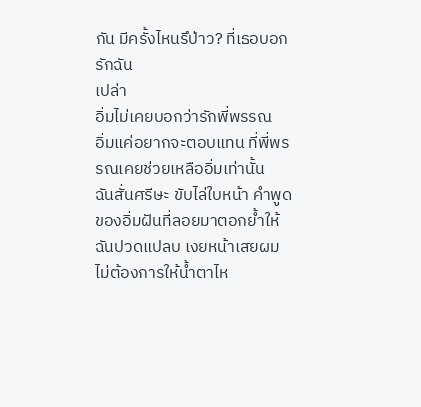กัน มีครั้งไหนรึป่าว? ที่เธอบอกรักฉัน
เปล่า
อิ่มไม่เคยบอกว่ารักพี่พรรณ
อิ่มแค่อยากจะตอบแทน ที่พี่พรรณเคยช่วยเหลืออิ่มเท่านั้น
ฉันสั่นศรีษะ ขับไล่ใบหน้า คำพูด ของอิ่มฝันที่ลอยมาตอกย้ำให้ฉันปวดแปลบ เงยหน้าเสยผม ไม่ต้องการให้น้ำตาไห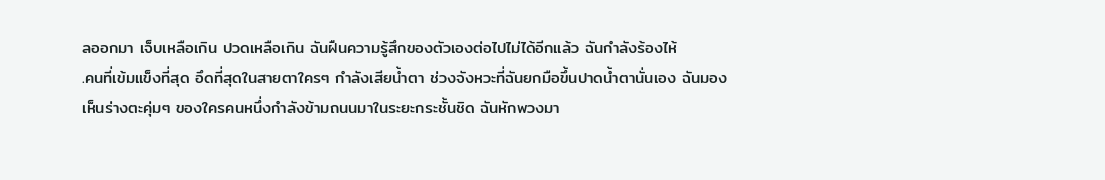ลออกมา เจ็บเหลือเกิน ปวดเหลือเกิน ฉันฝืนความรู้สึกของตัวเองต่อไปไม่ได้อีกแล้ว ฉันกำลังร้องไห้
.คนที่เข้มแข็งที่สุด อึดที่สุดในสายตาใครๆ กำลังเสียน้ำตา ช่วงจังหวะที่ฉันยกมือขึ้นปาดน้ำตานั่นเอง ฉันมองเห็นร่างตะคุ่มๆ ของใครคนหนึ่งกำลังข้ามถนนมาในระยะกระชั้นชิด ฉันหักพวงมา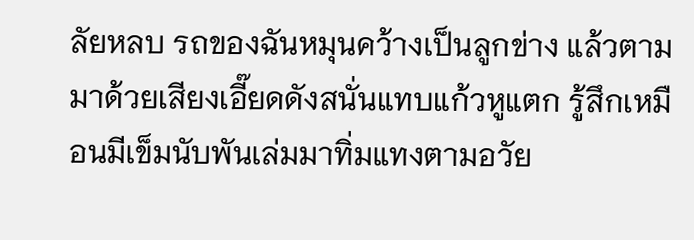ลัยหลบ รถของฉันหมุนคว้างเป็นลูกข่าง แล้วตามมาด้วยเสียงเอี๊ยดดังสนั่นแทบแก้วหูแตก รู้สึกเหมือนมีเข็มนับพันเล่มมาทิ่มแทงตามอวัย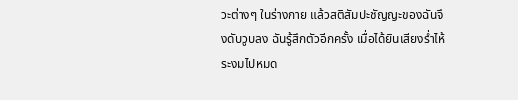วะต่างๆ ในร่างกาย แล้วสติสัมปะชัญญะของฉันจึงดับวูบลง ฉันรู้สึกตัวอีกครั้ง เมื่อได้ยินเสียงร่ำไห้ระงมไปหมด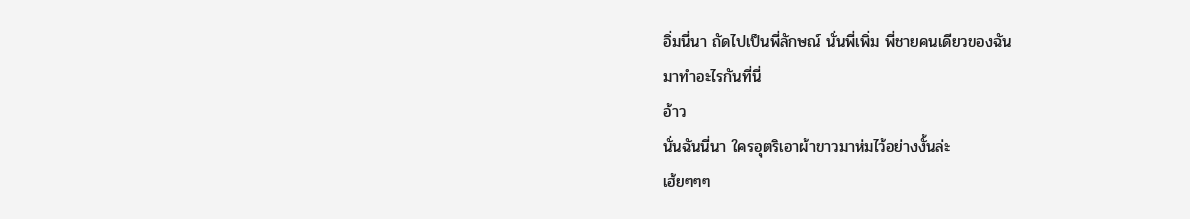อิ่มนี่นา ถัดไปเป็นพี่ลักษณ์ นั่นพี่เพิ่ม พี่ชายคนเดียวของฉัน
มาทำอะไรกันที่นี่
อ้าว
นั่นฉันนี่นา ใครอุตริเอาผ้าขาวมาห่มไว้อย่างงั้นล่ะ
เฮ้ยๆๆๆ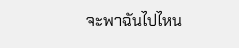จะพาฉันไปไหน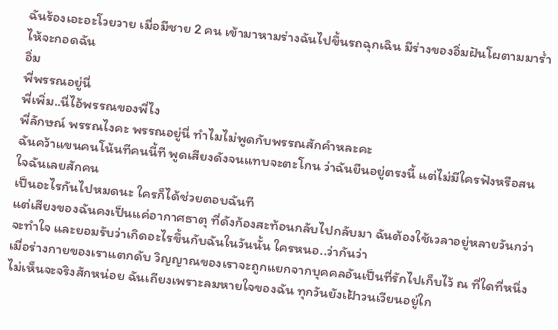ฉันร้องเอะอะโวยวาย เมื่อมีชาย 2 คน เข้ามาหามร่างฉันไปขึ้นรถฉุกเฉิน มีร่างของอิ่มฝันโผตามมาร่ำไห้จะกอดฉัน
อิ่ม
พี่พรรณอยู่นี่
พี่เพิ่ม..นี่ไอ้พรรณของพี่ไง
พี่ลักษณ์ พรรณไงคะ พรรณอยู่นี่ ทำไมไม่พูดกับพรรณสักคำหละคะ
ฉันคว้าแขนคนโน้นทีคนนี้ที พูดเสียงดังจนแทบจะตะโกน ว่าฉันยืนอยู่ตรงนี้ แต่ไม่มีใครฟังหรือสนใจฉันเลยสักคน
เป็นอะไรกันไปหมดนะ ใครก็ได้ช่วยตอบฉันที
แต่เสียงของฉันคงเป็นแค่อากาศธาตุ ที่ดังก้องสะท้อนกลับไปกลับมา ฉันต้องใช้เวลาอยู่หลายวันกว่าจะทำใจ และยอมรับว่าเกิดอะไรขึ้นกับฉันในวันนั้น ใครหนอ..ว่ากันว่า
เมื่อร่างกายของเราแตกดับ วิญญาณของเราจะถูกแยกจากบุคคลอันเป็นที่รักไปเก็บไว้ ณ ที่ใดที่หนึ่ง
ไม่เห็นจะจริงสักหน่อย ฉันเถียงเพราะลมหายใจของฉัน ทุกวันยังเฝ้าวนเวียนอยู่ใก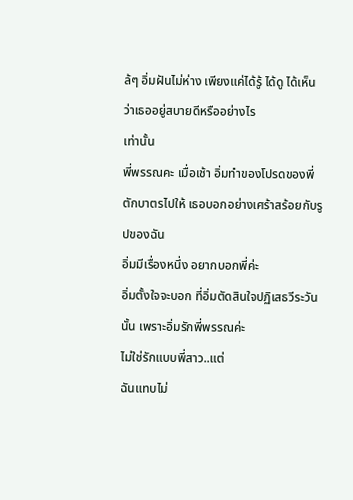ล้ๆ อิ่มฝันไม่ห่าง เพียงแค่ได้รู้ ได้ดู ได้เห็น ว่าเธออยู่สบายดีหรืออย่างไร
เท่านั้น
พี่พรรณคะ เมื่อเช้า อิ่มทำของโปรดของพี่ตักบาตรไปให้ เธอบอกอย่างเศร้าสร้อยกับรูปของฉัน
อิ่มมีเรื่องหนึ่ง อยากบอกพี่ค่ะ
อิ่มตั้งใจจะบอก ที่อิ่มตัดสินใจปฏิเสธวีระวันนั้น เพราะอิ่มรักพี่พรรณค่ะ
ไม่ใช่รักแบบพี่สาว..แต่
ฉันแทบไม่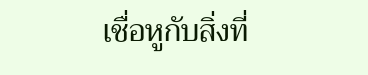เชื่อหูกับสิ่งที่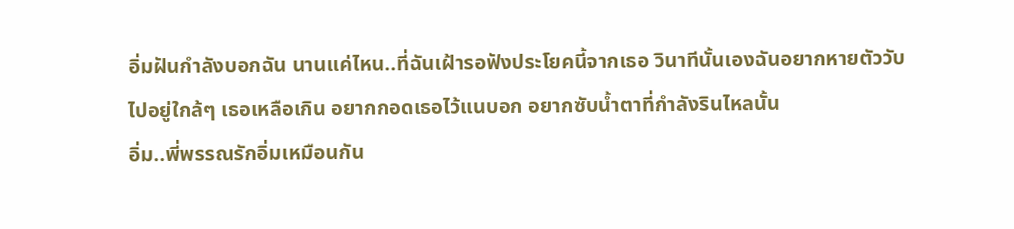อิ่มฝันกำลังบอกฉัน นานแค่ไหน..ที่ฉันเฝ้ารอฟังประโยคนี้จากเธอ วินาทีนั้นเองฉันอยากหายตัววับไปอยู่ใกล้ๆ เธอเหลือเกิน อยากกอดเธอไว้แนบอก อยากซับน้ำตาที่กำลังรินไหลนั้น
อิ่ม..พี่พรรณรักอิ่มเหมือนกัน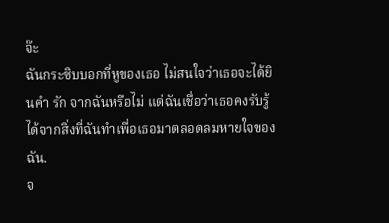จ๊ะ
ฉันกระซิบบอกที่หูของเธอ ไม่สนใจว่าเธอจะได้ยินคำ รัก จากฉันหรือไม่ แต่ฉันเชื่อว่าเธอคงรับรู้ได้จากสิ่งที่ฉันทำเพื่อเธอมาตลอดลมหายใจของฉัน.
จ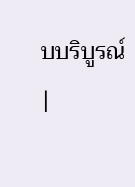บบริบูรณ์
|